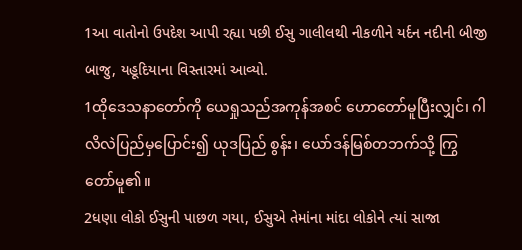1આ વાતોનો ઉપદેશ આપી રહ્યા પછી ઈસુ ગાલીલથી નીકળીને યર્દન નદીની બીજી બાજુ, યહૂદિયાના વિસ્તારમાં આવ્યો.
1ထိုဒေသနာတော်ကို ယေရှုသည်အကုန်အစင် ဟောတော်မူပြီးလျှင်၊ ဂါလိလဲပြည်မှပြောင်း၍ ယုဒပြည် စွန်း၊ ယော်ဒန်မြစ်တဘက်သို့ ကြွတော်မူ၏။
2ધણા લોકો ઈસુની પાછળ ગયા, ઈસુએ તેમાંના માંદા લોકોને ત્યાં સાજા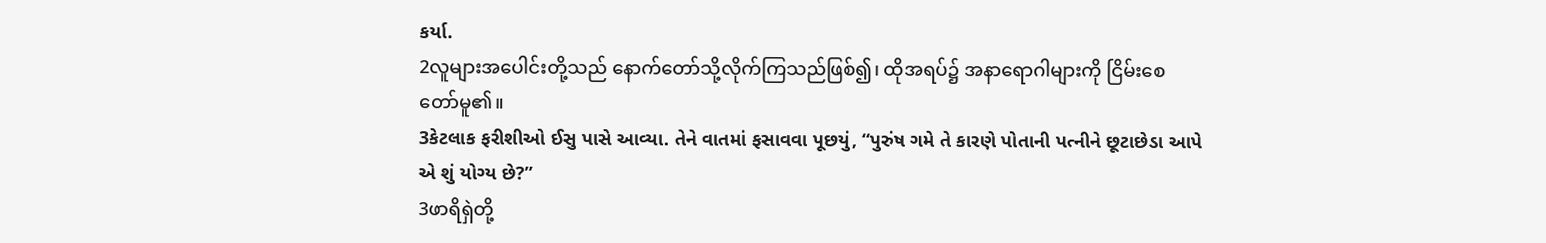કર્યા.
2လူများအပေါင်းတို့သည် နောက်တော်သို့လိုက်ကြသည်ဖြစ်၍၊ ထိုအရပ်၌ အနာရောဂါများကို ငြိမ်းစေ တော်မူ၏။
3કેટલાક ફરીશીઓ ઈસુ પાસે આવ્યા. તેને વાતમાં ફસાવવા પૂછયું, “પુરુંષ ગમે તે કારણે પોતાની પત્નીને છૂટાછેડા આપે એ શું યોગ્ય છે?”
3ဖာရိရှဲတို့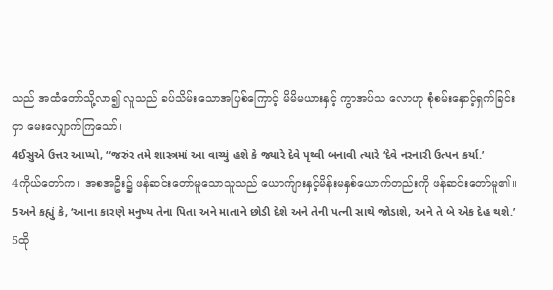သည် အထံတော်သို့လာ၍ လူသည် ခပ်သိမ်းသောအပြစ်ကြောင့် မိမိမယားနှင့် ကွာအပ်သ လောဟု စုံစမ်းနှောင့်ရှက်ခြင်းငှာ မေးလျှောက်ကြသော်၊
4ઈસુએ ઉત્તર આપ્યો, “જરુંર તમે શાસ્ત્રમાં આ વાચ્યું હશે કે જ્યારે દેવે પૃથ્વી બનાવી ત્યારે ‘દેવે નરનારી ઉત્પન કર્યા.’
4ကိုယ်တော်က၊ အစအဦး၌ ဖန်ဆင်းတော်မူသောသူသည် ယောက်ျားနှင့်မိန်းမနှစ်ယောက်တည်းကို ဖန်ဆင်းတော်မူ၏။
5અને કહ્યું કે, ‘આના કારણે મનુષ્ય તેના પિતા અને માતાને છોડી દેશે અને તેની પત્ની સાથે જોડાશે, અને તે બે એક દેહ થશે.’
5ထို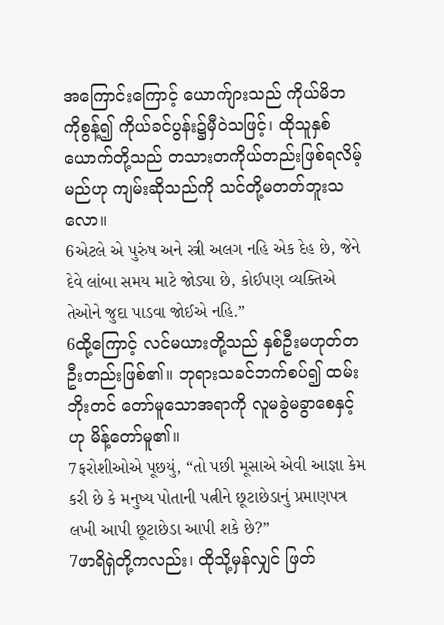အကြောင်းကြောင့် ယောက်ျားသည် ကိုယ်မိဘကိုစွန့်၍ ကိုယ်ခင်ပွန်း၌မှီဝဲသဖြင့်၊ ထိုသူနှစ် ယောက်တို့သည် တသားတကိုယ်တည်းဖြစ်ရလိမ့်မည်ဟု ကျမ်းဆိုသည်ကို သင်တို့မတတ်ဘူးသလော။
6એટલે એ પુરુંષ અને સ્ત્રી અલગ નહિ એક દેહ છે, જેને દેવે લાંબા સમય માટે જોડ્યા છે, કોઈપણ વ્યક્તિએ તેઓને જુદા પાડવા જોઈએ નહિ.”
6ထို့ကြောင့် လင်မယားတို့သည် နှစ်ဦးမဟုတ်တဦးတည်းဖြစ်၏။ ဘုရားသခင်ဘက်စပ်၍ ထမ်းဘိုးတင် တော်မူသောအရာကို လူမခွဲမခွာစေနှင့်ဟု မိန့်တော်မူ၏။
7ફરોશીઓએ પૂછયું, “તો પછી મૂસાએ એવી આજ્ઞા કેમ કરી છે કે મનુષ્ય પોતાની પત્નીને છૂટાછેડાનું પ્રમાણપત્ર લખી આપી છૂટાછેડા આપી શકે છે?”
7ဖာရိရှဲတို့ကလည်း၊ ထိုသို့မှန်လျှင် ဖြတ်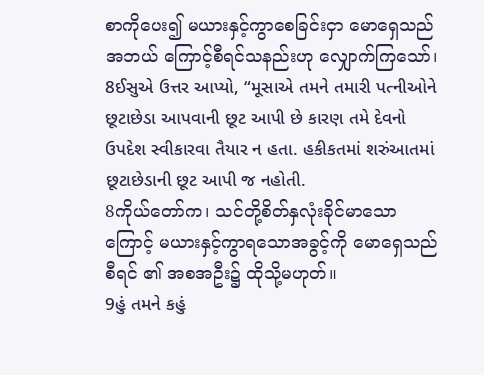စာကိုပေး၍ မယားနှင့်ကွာစေခြင်းငှာ မောရှေသည် အဘယ် ကြောင့်စီရင်သနည်းဟု လျှောက်ကြသော်၊
8ઈસુએ ઉત્તર આપ્યો, “મૂસાએ તમને તમારી પત્નીઓને છૂટાછેડા આપવાની છૂટ આપી છે કારણ તમે દેવનો ઉપદેશ સ્વીકારવા તૈયાર ન હતા. હકીકતમાં શરુંઆતમાં છૂટાછેડાની છૂટ આપી જ નહોતી.
8ကိုယ်တော်က၊ သင်တို့စိတ်နှလုံးခိုင်မာသောကြောင့် မယားနှင့်ကွာရသောအခွင့်ကို မောရှေသည် စီရင် ၏ အစအဦး၌ ထိုသို့မဟုတ်။
9હું તમને કહું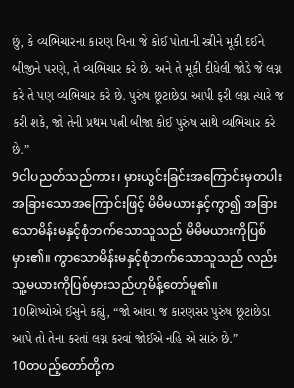છું, કે વ્યભિચારના કારણ વિના જે કોઈ પોતાની સ્ત્રીને મૂકી દઈને બીજીને પરણે, તે વ્યભિચાર કરે છે. અને તે મૂકી દીધેલી જોડે જે લગ્ન કરે તે પણ વ્યભિચાર કરે છે. પુરુંષ છૂટાછેડા આપી ફરી લગ્ન ત્યારે જ કરી શકે, જો તેની પ્રથમ પત્ની બીજા કોઈ પુરુંષ સાથે વ્યભિચાર કરે છે.”
9ငါပညတ်သည်ကား၊ မှားယွင်းခြင်းအကြောင်းမှတပါး အခြားသောအကြောင်းဖြင့် မိမိမယားနှင့်ကွာ၍ အခြားသောမိန်းမနှင့်စုံဘက်သောသူသည် မိမိမယားကိုပြစ်မှား၏။ ကွာသောမိန်းမနှင့်စုံဘက်သောသူသည် လည်း သူ့မယားကိုပြစ်မှားသည်ဟုမိန့်တော်မူ၏။
10શિષ્યોએ ઈસુને કહ્યું, “જો આવા જ કારણસર પુરુંષ છૂટાછેડા આપે તો તેના કરતાં લગ્ન કરવાં જોઈએ નહિ એ સારું છે.”
10တပည့်တော်တို့က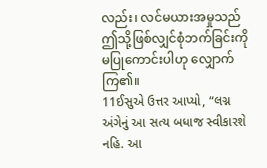လည်း၊ လင်မယားအမှုသည် ဤသို့ဖြစ်လျှင်စုံဘက်ခြင်းကိုမပြုကောင်းပါဟု လျှောက် ကြ၏။
11ઈસુએ ઉત્તર આપ્યો, “લગ્ન અંગેનું આ સત્ય બધાજ સ્વીકારશે નહિ. આ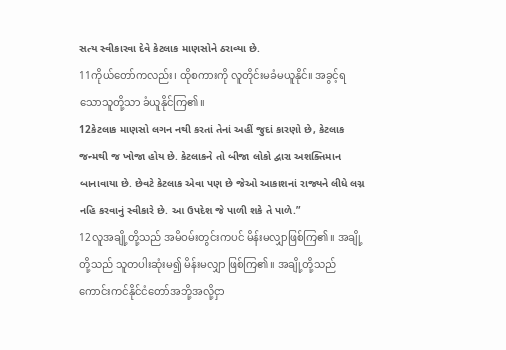સત્ય સ્વીકારવા દેવે કેટલાક માણસોને ઠરાવ્યા છે.
11ကိုယ်တော်ကလည်း၊ ထိုစကားကို လူတိုင်းမခံမယူနိုင်။ အခွင့်ရသောသူတို့သာ ခံယူနိုင်ကြ၏။
12કેટલાક માણસો લગન નથી કરતાં તેનાં અહીં જુદાં કારણો છે, કેટલાક જન્મથી જ ખોજા હોય છે. કેટલાકને તો બીજા લોકો દ્વારા અશક્તિમાન બાનાવાયા છે. છેવટે કેટલાક એવા પણ છે જેઓ આકાશનાં રાજ્યને લીધે લગ્ન નહિ કરવાનું સ્વીકારે છે. આ ઉપદેશ જે પાળી શકે તે પાળે.”
12လူအချို့တို့သည် အမိဝမ်းတွင်းကပင် မိန်းမလျှာဖြစ်ကြ၏။ အချို့တို့သည် သူတပါးဆုံးမ၍ မိန်းမလျှာ ဖြစ်ကြ၏။ အချို့တို့သည် ကောင်းကင်နိုင်ငံတော်အဘို့အလို့ငှာ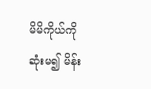မိမိကိုယ်ကိုဆုံးမ၍ မိန်း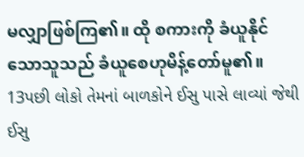မလျှာဖြစ်ကြ၏။ ထို စကားကို ခံယူနိုင်သောသူသည် ခံယူစေဟုမိန့်တော်မူ၏။
13પછી લોકો તેમનાં બાળકોને ઈસુ પાસે લાવ્યાં જેથી ઈસુ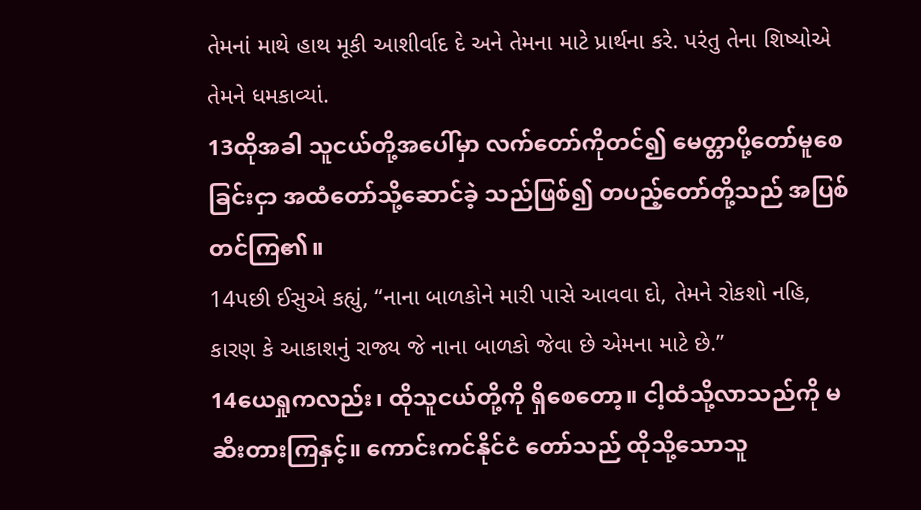તેમનાં માથે હાથ મૂકી આશીર્વાદ દે અને તેમના માટે પ્રાર્થના કરે. પરંતુ તેના શિષ્યોએ તેમને ધમકાવ્યાં.
13ထိုအခါ သူငယ်တို့အပေါ်မှာ လက်တော်ကိုတင်၍ မေတ္တာပို့တော်မူစေခြင်းငှာ အထံတော်သို့ဆောင်ခဲ့ သည်ဖြစ်၍ တပည့်တော်တို့သည် အပြစ်တင်ကြ၏။
14પછી ઈસુએ કહ્યું, “નાના બાળકોને મારી પાસે આવવા દો, તેમને રોકશો નહિ, કારણ કે આકાશનું રાજ્ય જે નાના બાળકો જેવા છે એમના માટે છે.”
14ယေရှုကလည်း၊ ထိုသူငယ်တို့ကို ရှိစေတော့။ ငါ့ထံသို့လာသည်ကို မဆီးတားကြနှင့်။ ကောင်းကင်နိုင်ငံ တော်သည် ထိုသို့သောသူ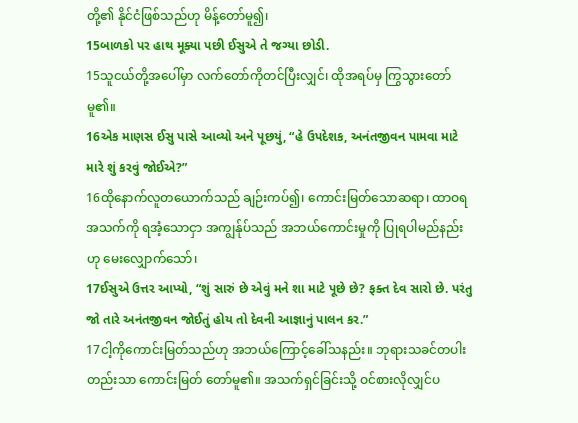တို့၏ နိုင်ငံဖြစ်သည်ဟု မိန့်တော်မူ၍၊
15બાળકો પર હાથ મૂક્યા પછી ઈસુએ તે જગ્યા છોડી.
15သူငယ်တို့အပေါ်မှာ လက်တော်ကိုတင်ပြီးလျှင်၊ ထိုအရပ်မှ ကြွသွားတော်မူ၏။
16એક માણસ ઈસુ પાસે આવ્યો અને પૂછયું, “હે ઉપદેશક, અનંતજીવન પામવા માટે મારે શું કરવું જોઈએ?”
16ထိုနောက်လူတယောက်သည် ချဉ်းကပ်၍၊ ကောင်းမြတ်သောဆရာ၊ ထာဝရအသက်ကို ရအံ့သောငှာ အကျွန်ုပ်သည် အဘယ်ကောင်းမှုကို ပြုရပါမည်နည်းဟု မေးလျှောက်သော်၊
17ઈસુએ ઉત્તર આપ્યો, “શું સારું છે એવું મને શા માટે પૂછે છે? ફક્ત દેવ સારો છે. પરંતુ જો તારે અનંતજીવન જોઈતું હોય તો દેવની આજ્ઞાનું પાલન કર.”
17ငါ့ကိုကောင်းမြတ်သည်ဟု အဘယ်ကြောင့်ခေါ်သနည်း။ ဘုရားသခင်တပါးတည်းသာ ကောင်းမြတ် တော်မူ၏။ အသက်ရှင်ခြင်းသို့ ဝင်စားလိုလျှင်ပ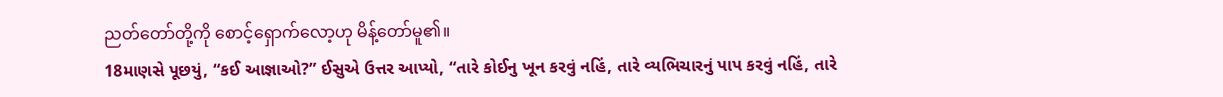ညတ်တော်တို့ကို စောင့်ရှောက်လော့ဟု မိန့်တော်မူ၏။
18માણસે પૂછયું, “કઈ આજ્ઞાઓ?” ઈસુએ ઉત્તર આપ્યો, “તારે કોઈનુ ખૂન કરવું નહિં, તારે વ્યભિચારનું પાપ કરવું નહિં, તારે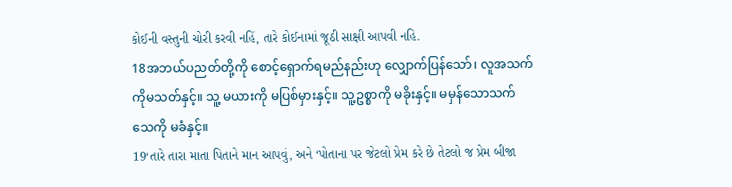કોઈની વસ્તુની ચોરી કરવી નહિં, તારે કોઈનામાં જૂઠી સાક્ષી આપવી નહિ.
18အဘယ်ပညတ်တို့ကို စောင့်ရှောက်ရမည်နည်းဟု လျှောက်ပြန်သော်၊ လူအသက်ကိုမသတ်နှင့်။ သူ့ မယားကို မပြစ်မှားနှင့်။ သူ့ဥစ္စာကို မခိုးနှင့်။ မမှန်သောသက်သေကို မခံနှင့်။
19‘તારે તારા માતા પિતાને માન આપવું, અને ‘પોતાના પર જેટલો પ્રેમ કરે છે તેટલો જ પ્રેમ બીજા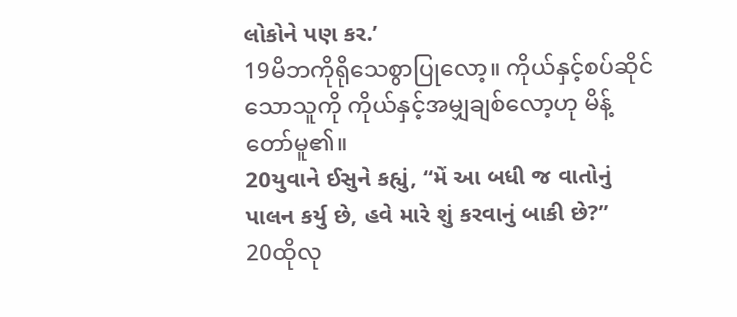લોકોને પણ કર.’
19မိဘကိုရိုသေစွာပြုလော့။ ကိုယ်နှင့်စပ်ဆိုင်သောသူကို ကိုယ်နှင့်အမျှချစ်လော့ဟု မိန့်တော်မူ၏။
20યુવાને ઈસુને કહ્યું, “મેં આ બધી જ વાતોનું પાલન કર્યુ છે, હવે મારે શું કરવાનું બાકી છે?”
20ထိုလု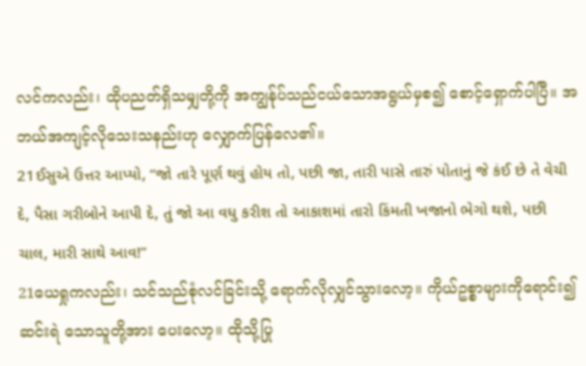လင်ကလည်း၊ ထိုပညတ်ရှိသမျှတို့ကို အကျွန်ုပ်သည်ငယ်သောအရွယ်မှစ၍ စောင့်ရှောက်ပါပြီ။ အဘယ်အကျင့်လိုသေးသနည်းဟု လျှောက်ပြန်လေ၏။
21ઈસુએ ઉત્તર આપ્યો, “જો તારે પૂર્ણ થવું હોય તો, પછી જા, તારી પાસે તારું પોતાનું જે કંઈ છે તે વેચી દે, પૈસા ગરીબોને આપી દે, તું જો આ વધુ કરીશ તો આકાશમાં તારો કિંમતી ખજાનો ભેગો થશે, પછી ચાલ, મારી સાથે આવ!”
21ယေရှုကလည်း၊ သင်သည်စုံလင်ခြင်းသို့ ရောက်လိုလျှင်သွားလော့။ ကိုယ်ဥစ္စာများကိုရောင်း၍ ဆင်းရဲ သောသူတို့အား ပေးလော့။ ထိုသို့ပြု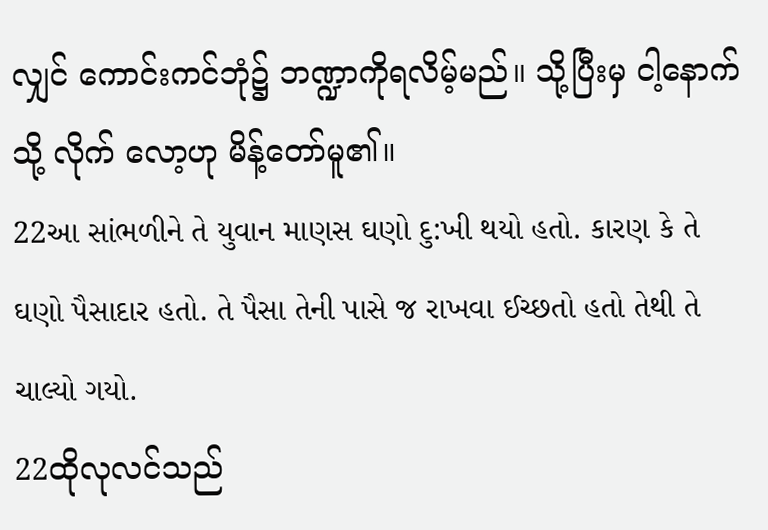လျှင် ကောင်းကင်ဘုံ၌ ဘဏ္ဍာကိုရလိမ့်မည်။ သို့ပြီးမှ ငါ့နောက်သို့ လိုက် လော့ဟု မိန့်တော်မူ၏။
22આ સાંભળીને તે યુવાન માણસ ઘણો દુ:ખી થયો હતો. કારણ કે તે ઘણો પૈસાદાર હતો. તે પૈસા તેની પાસે જ રાખવા ઈચ્છતો હતો તેથી તે ચાલ્યો ગયો.
22ထိုလုလင်သည်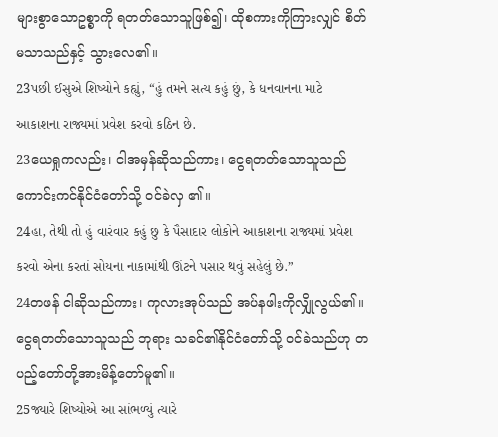များစွာသောဥစ္စာကို ရတတ်သောသူဖြစ်၍၊ ထိုစကားကိုကြားလျှင် စိတ်မသာသည်နှင့် သွားလေ၏။
23પછી ઈસુએ શિષ્યોને કહ્યું, “હું તમને સત્ય કહું છું, કે ધનવાનના માટે આકાશના રાજ્યમાં પ્રવેશ કરવો કઠિન છે.
23ယေရှုကလည်း၊ ငါအမှန်ဆိုသည်ကား၊ ငွေရတတ်သောသူသည် ကောင်းကင်နိုင်ငံတော်သို့ ဝင်ခဲလှ ၏။
24હા, તેથી તો હું વારંવાર કહું છુ કે પૈસાદાર લોકોને આકાશના રાજ્યમાં પ્રવેશ કરવો એના કરતાં સોયના નાકામાંથી ઊંટને પસાર થવું સહેલું છે.”
24တဖန် ငါဆိုသည်ကား၊ ကုလားအုပ်သည် အပ်နဖါးကိုလျှိုလွယ်၏။ ငွေရတတ်သောသူသည် ဘုရား သခင်၏နိုင်ငံတော်သို့ ဝင်ခဲသည်ဟု တပည့်တော်တို့အားမိန့်တော်မူ၏။
25જ્યારે શિષ્યોએ આ સાંભળ્યું ત્યારે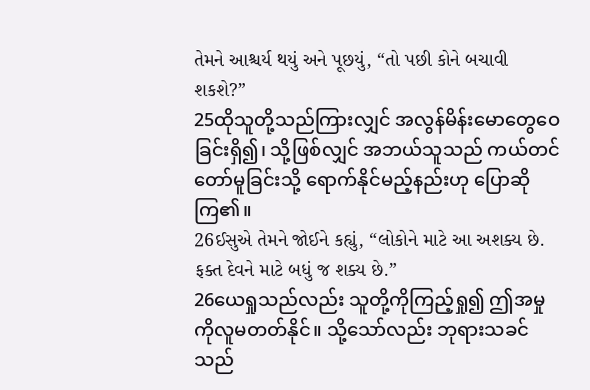તેમને આશ્ચર્ય થયું અને પૂછયું, “તો પછી કોને બચાવી શકશે?”
25ထိုသူတို့သည်ကြားလျှင် အလွန်မိန်းမောတွေဝေခြင်းရှိ၍၊ သို့ဖြစ်လျှင် အဘယ်သူသည် ကယ်တင် တော်မူခြင်းသို့ ရောက်နိုင်မည့်နည်းဟု ပြောဆိုကြ၏။
26ઈસુએ તેમને જોઈને કહ્યું, “લોકોને માટે આ અશક્ય છે. ફક્ત દેવને માટે બધું જ શક્ય છે.”
26ယေရှုသည်လည်း သူတို့ကိုကြည့်ရှု၍ ဤအမှုကိုလူမတတ်နိုင်။ သို့သော်လည်း ဘုရားသခင်သည်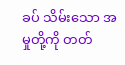ခပ် သိမ်းသော အမှုတို့ကို တတ်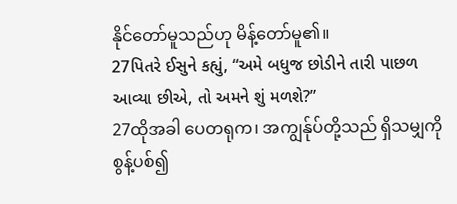နိုင်တော်မူသည်ဟု မိန့်တော်မူ၏။
27પિતરે ઈસુને કહ્યું, “અમે બધુજ છોડીને તારી પાછળ આવ્યા છીએ, તો અમને શું મળશે?”
27ထိုအခါ ပေတရုက၊ အကျွန်ုပ်တို့သည် ရှိသမျှကိုစွန့်ပစ်၍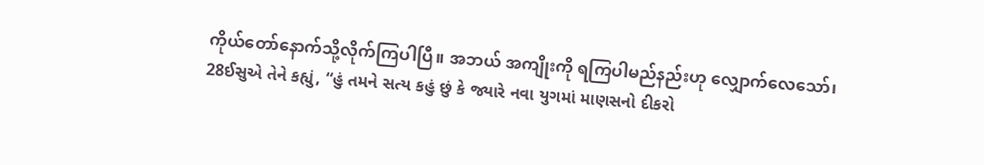ကိုယ်တော်နောက်သို့လိုက်ကြပါပြီ။ အဘယ် အကျိုးကို ရကြပါမည်နည်းဟု လျှောက်လေသော်၊
28ઈસુએ તેને કહ્યું, “હું તમને સત્ય કહું છું કે જ્યારે નવા યુગમાં માણસનો દીકરો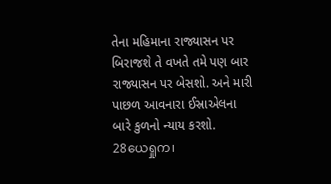તેના મહિમાના રાજ્યાસન પર બિરાજશે તે વખતે તમે પણ બાર રાજ્યાસન પર બેસશો. અને મારી પાછળ આવનારા ઈસ્રાએલના બારે કુળનો ન્યાય કરશો.
28ယေရှုက၊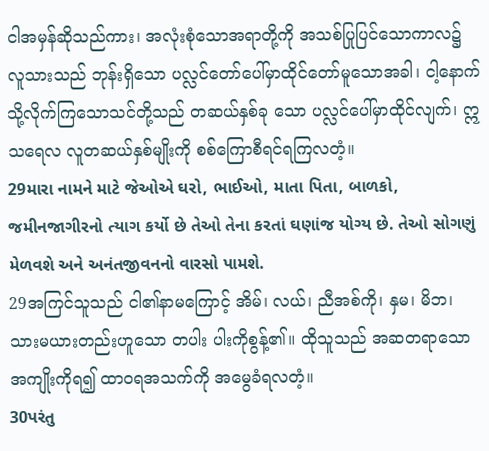ငါအမှန်ဆိုသည်ကား၊ အလုံးစုံသောအရာတို့ကို အသစ်ပြုပြင်သောကာလ၌ လူသားသည် ဘုန်းရှိသော ပလ္လင်တော်ပေါ်မှာထိုင်တော်မူသောအခါ၊ ငါ့နောက်သို့လိုက်ကြသောသင်တို့သည် တဆယ်နှစ်ခု သော ပလ္လင်ပေါ်မှာထိုင်လျက်၊ ဣသရေလ လူတဆယ်နှစ်မျိုးကို စစ်ကြောစီရင်ရကြလတံ့။
29મારા નામને માટે જેઓએ ઘરો, ભાઈઓ, માતા પિતા, બાળકો, જમીનજાગીરનો ત્યાગ કર્યો છે તેઓ તેના કરતાં ઘણાંજ યોગ્ય છે. તેઓ સોગણું મેળવશે અને અનંતજીવનનો વારસો પામશે.
29အကြင်သူသည် ငါ၏နာမကြောင့် အိမ်၊ လယ်၊ ညီအစ်ကို၊ နှမ၊ မိဘ၊ သားမယားတည်းဟူသော တပါး ပါးကိုစွန့်၏။ ထိုသူသည် အဆတရာသောအကျိုးကိုရ၍ ထာဝရအသက်ကို အမွေခံရလတံ့။
30પરંતુ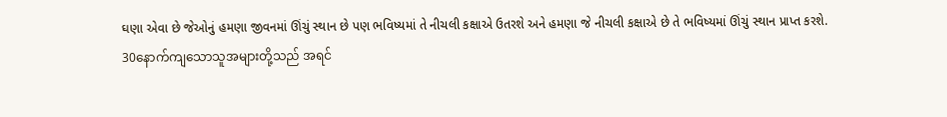ઘણા એવા છે જેઓનું હમણા જીવનમાં ઊંચું સ્થાન છે પણ ભવિષ્યમાં તે નીચલી કક્ષાએ ઉતરશે અને હમણા જે નીચલી કક્ષાએ છે તે ભવિષ્યમાં ઊંચું સ્થાન પ્રાપ્ત કરશે.
30နောက်ကျသောသူအများတို့သည် အရင်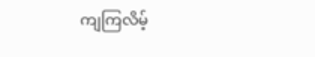ကျကြလိမ့်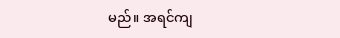မည်။ အရင်ကျ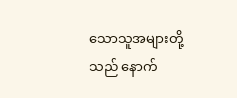သောသူအများတို့သည် နောက်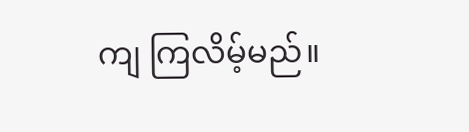ကျ ကြလိမ့်မည်။